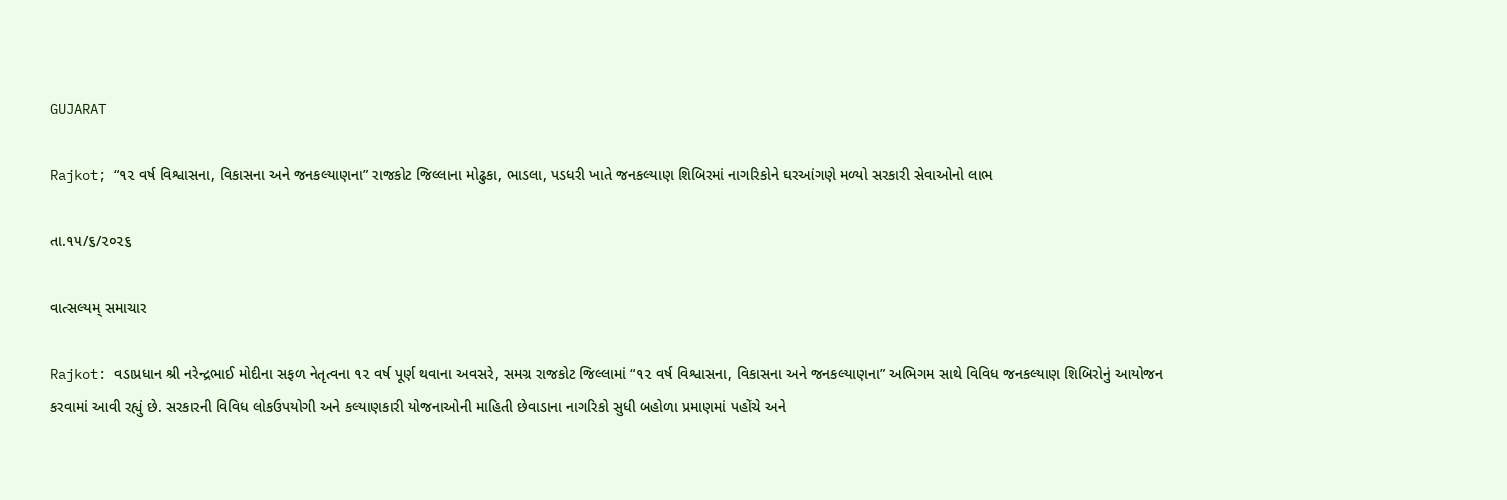GUJARAT

Rajkot; “૧૨ વર્ષ વિશ્વાસના, વિકાસના અને જનકલ્યાણના” રાજકોટ જિલ્લાના મોઢુકા, ભાડલા, પડધરી ખાતે જનકલ્યાણ શિબિરમાં નાગરિકોને ઘરઆંગણે મળ્યો સરકારી સેવાઓનો લાભ

તા.૧૫/૬/૨૦૨૬

વાત્સલ્યમ્ સમાચાર

Rajkot: વડાપ્રધાન શ્રી નરેન્દ્રભાઈ મોદીના સફળ નેતૃત્વના ૧૨ વર્ષ પૂર્ણ થવાના અવસરે, સમગ્ર રાજકોટ જિલ્લામાં “૧૨ વર્ષ વિશ્વાસના, વિકાસના અને જનકલ્યાણના” અભિગમ સાથે વિવિધ જનકલ્યાણ શિબિરોનું આયોજન કરવામાં આવી રહ્યું છે. સરકારની વિવિધ લોકઉપયોગી અને કલ્યાણકારી યોજનાઓની માહિતી છેવાડાના નાગરિકો સુધી બહોળા પ્રમાણમાં પહોંચે અને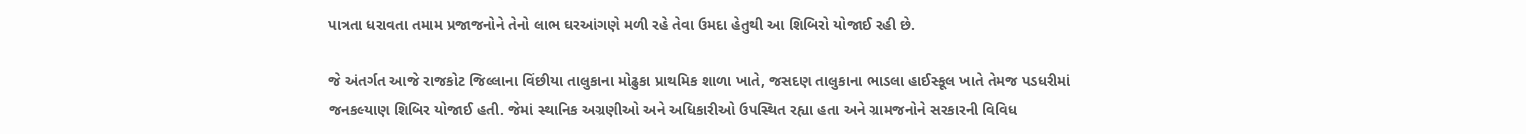પાત્રતા ધરાવતા તમામ પ્રજાજનોને તેનો લાભ ઘરઆંગણે મળી રહે તેવા ઉમદા હેતુથી આ શિબિરો યોજાઈ રહી છે.

જે અંતર્ગત આજે રાજકોટ જિલ્લાના વિંછીયા તાલુકાના મોઢુકા પ્રાથમિક શાળા ખાતે, જસદણ તાલુકાના ભાડલા હાઈસ્કૂલ ખાતે તેમજ પડધરીમાં જનકલ્યાણ શિબિર યોજાઈ હતી. જેમાં સ્થાનિક અગ્રણીઓ અને અધિકારીઓ ઉપસ્થિત રહ્યા હતા અને ગ્રામજનોને સરકારની વિવિધ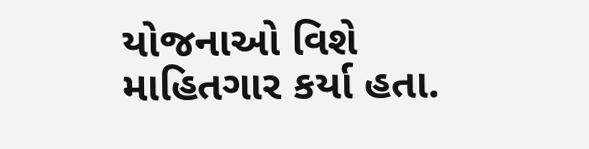યોજનાઓ વિશે માહિતગાર કર્યા હતા.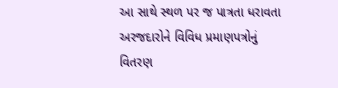આ સાથે સ્થળ પર જ પાત્રતા ધરાવતા અરજદારોને વિવિધ પ્રમાણપત્રોનું વિતરણ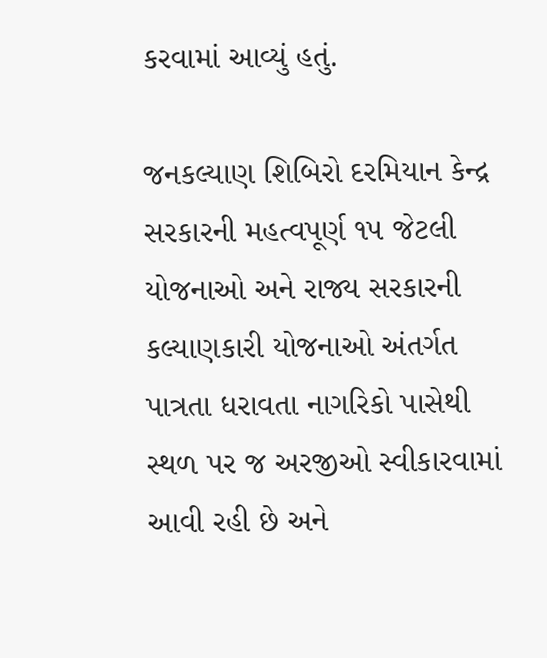કરવામાં આવ્યું હતું.

જનકલ્યાણ શિબિરો દરમિયાન કેન્દ્ર સરકારની મહત્વપૂર્ણ ૧૫ જેટલી યોજનાઓ અને રાજ્ય સરકારની કલ્યાણકારી યોજનાઓ અંતર્ગત પાત્રતા ધરાવતા નાગરિકો પાસેથી સ્થળ પર જ અરજીઓ સ્વીકારવામાં આવી રહી છે અને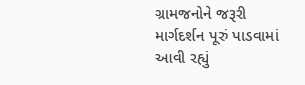ગ્રામજનોને જરૂરી માર્ગદર્શન પૂરું પાડવામાં આવી રહ્યું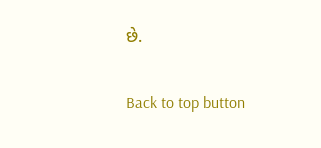છે.

Back to top button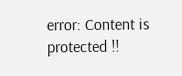error: Content is protected !!